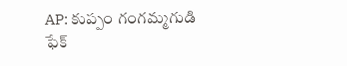AP: కుప్పం గంగమ్మగుడి ఫేక్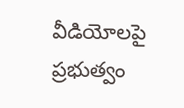వీడియోలపై ప్రభుత్వం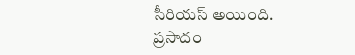సీరియస్ అయింది. ప్రసాదం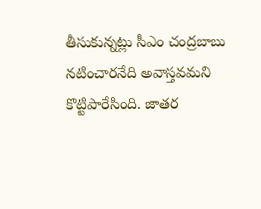తీసుకున్నట్లు సీఎం చంద్రబాబు నటించారనేది అవాస్తవమని కొట్టిపారేసింది. జాతర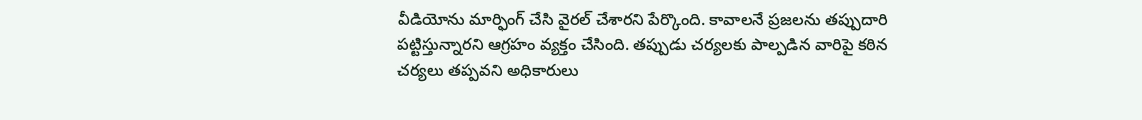వీడియోను మార్ఫింగ్ చేసి వైరల్ చేశారని పేర్కొంది. కావాలనే ప్రజలను తప్పుదారి పట్టిస్తున్నారని ఆగ్రహం వ్యక్తం చేసింది. తప్పుడు చర్యలకు పాల్పడిన వారిపై కఠిన చర్యలు తప్పవని అధికారులు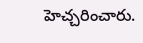హెచ్చరించారు.